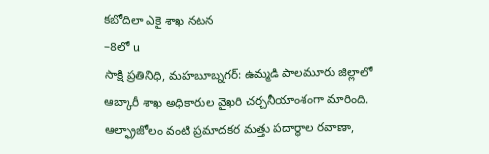కబోదిలా ఎకై శాఖ నటన
–8లో u
సాక్షి ప్రతినిధి, మహబూబ్నగర్: ఉమ్మడి పాలమూరు జిల్లాలో ఆబ్కారీ శాఖ అధికారుల వైఖరి చర్చనీయాంశంగా మారింది. ఆల్ఫ్రాజోలం వంటి ప్రమాదకర మత్తు పదార్థాల రవాణా,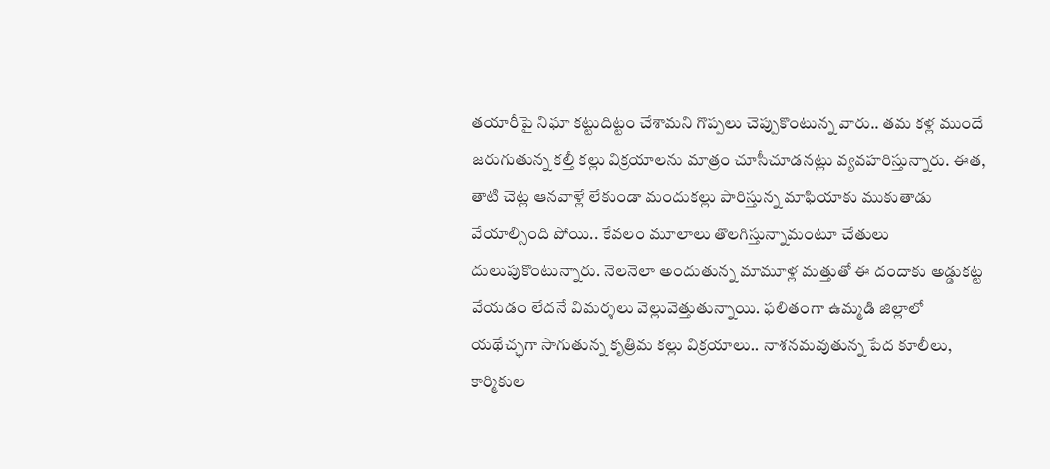తయారీపై నిఘా కట్టుదిట్టం చేశామని గొప్పలు చెప్పుకొంటున్న వారు.. తమ కళ్ల ముందే జరుగుతున్న కల్తీ కల్లు విక్రయాలను మాత్రం చూసీచూడనట్లు వ్యవహరిస్తున్నారు. ఈత, తాటి చెట్ల ఆనవాళ్లే లేకుండా మందుకల్లు పారిస్తున్న మాఫియాకు ముకుతాడు వేయాల్సింది పోయి.. కేవలం మూలాలు తొలగిస్తున్నామంటూ చేతులు దులుపుకొంటున్నారు. నెలనెలా అందుతున్న మామూళ్ల మత్తుతో ఈ దందాకు అడ్డుకట్ట వేయడం లేదనే విమర్శలు వెల్లువెత్తుతున్నాయి. ఫలితంగా ఉమ్మడి జిల్లాలో యథేచ్ఛగా సాగుతున్న కృత్రిమ కల్లు విక్రయాలు.. నాశనమవుతున్న పేద కూలీలు, కార్మికుల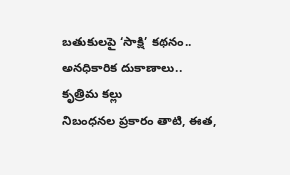బతుకులపై ‘సాక్షి’ కథనం..
అనధికారిక దుకాణాలు.. కృత్రిమ కల్లు
నిబంధనల ప్రకారం తాటి, ఈత,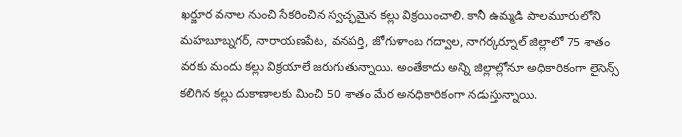ఖర్జూర వనాల నుంచి సేకరించిన స్వచ్ఛమైన కల్లు విక్రయించాలి. కానీ ఉమ్మడి పాలమూరులోని మహబూబ్నగర్, నారాయణపేట, వనపర్తి, జోగుళాంబ గద్వాల, నాగర్కర్నూల్ జిల్లాలో 75 శాతం వరకు మందు కల్లు విక్రయాలే జరుగుతున్నాయి. అంతేకాదు అన్ని జిల్లాల్లోనూ అధికారికంగా లైసెన్స్ కలిగిన కల్లు దుకాణాలకు మించి 50 శాతం మేర అనధికారికంగా నడుస్తున్నాయి.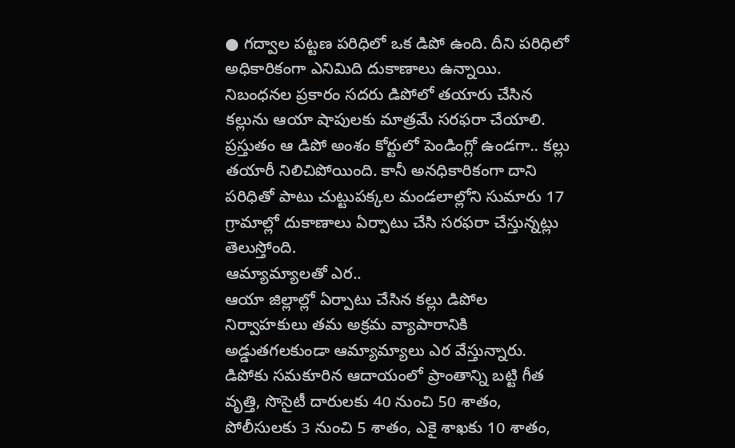● గద్వాల పట్టణ పరిధిలో ఒక డిపో ఉంది. దీని పరిధిలో అధికారికంగా ఎనిమిది దుకాణాలు ఉన్నాయి. నిబంధనల ప్రకారం సదరు డిపోలో తయారు చేసిన కల్లును ఆయా షాపులకు మాత్రమే సరఫరా చేయాలి. ప్రస్తుతం ఆ డిపో అంశం కోర్టులో పెండింగ్లో ఉండగా.. కల్లు తయారీ నిలిచిపోయింది. కానీ అనధికారికంగా దాని పరిధితో పాటు చుట్టుపక్కల మండలాల్లోని సుమారు 17 గ్రామాల్లో దుకాణాలు ఏర్పాటు చేసి సరఫరా చేస్తున్నట్లు తెలుస్తోంది.
ఆమ్యామ్యాలతో ఎర..
ఆయా జిల్లాల్లో ఏర్పాటు చేసిన కల్లు డిపోల నిర్వాహకులు తమ అక్రమ వ్యాపారానికి అడ్డుతగలకుండా ఆమ్యామ్యాలు ఎర వేస్తున్నారు. డిపోకు సమకూరిన ఆదాయంలో ప్రాంతాన్ని బట్టి గీత వృత్తి, సొసైటీ దారులకు 40 నుంచి 50 శాతం, పోలీసులకు 3 నుంచి 5 శాతం, ఎకై శాఖకు 10 శాతం,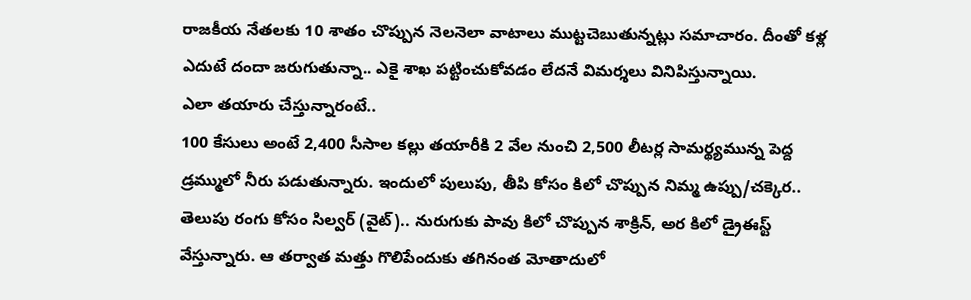రాజకీయ నేతలకు 10 శాతం చొప్పున నెలనెలా వాటాలు ముట్టచెబుతున్నట్లు సమాచారం. దీంతో కళ్ల ఎదుటే దందా జరుగుతున్నా.. ఎకై శాఖ పట్టించుకోవడం లేదనే విమర్శలు వినిపిస్తున్నాయి.
ఎలా తయారు చేస్తున్నారంటే..
100 కేసులు అంటే 2,400 సీసాల కల్లు తయారీకి 2 వేల నుంచి 2,500 లీటర్ల సామర్థ్యమున్న పెద్ద డ్రమ్ములో నీరు పడుతున్నారు. ఇందులో పులుపు, తీపి కోసం కిలో చొప్పున నిమ్మ ఉప్పు/చక్కెర.. తెలుపు రంగు కోసం సిల్వర్ (వైట్).. నురుగుకు పావు కిలో చొప్పున శాక్రిన్, అర కిలో డ్రైఈస్ట్ వేస్తున్నారు. ఆ తర్వాత మత్తు గొలిపేందుకు తగినంత మోతాదులో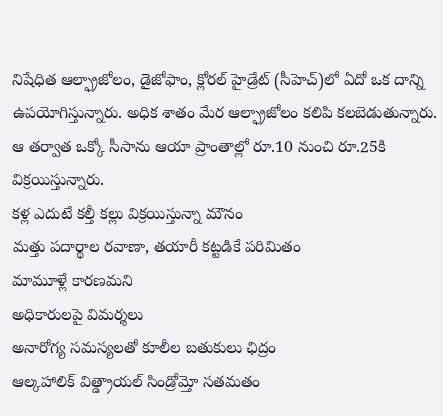నిషేధిత ఆల్ఫ్రాజోలం, డైజోఫాం, క్లోరల్ హైడ్రేట్ (సీహెచ్)లో ఏదో ఒక దాన్ని ఉపయోగిస్తున్నారు. అధిక శాతం మేర ఆల్ఫ్రాజోలం కలిపి కలబెడుతున్నారు. ఆ తర్వాత ఒక్కో సీసాను ఆయా ప్రాంతాల్లో రూ.10 నుంచి రూ.25కి విక్రయిస్తున్నారు.
కళ్ల ఎదుటే కల్తీ కల్లు విక్రయిస్తున్నా మౌనం
మత్తు పదార్థాల రవాణా, తయారీ కట్టడికే పరిమితం
మామూళ్లే కారణమని
అధికారులపై విమర్శలు
అనారోగ్య సమస్యలతో కూలీల బతుకులు ఛిద్రం
ఆల్కహాలిక్ విత్డ్రాయల్ సిండ్రోమ్తో సతమతం